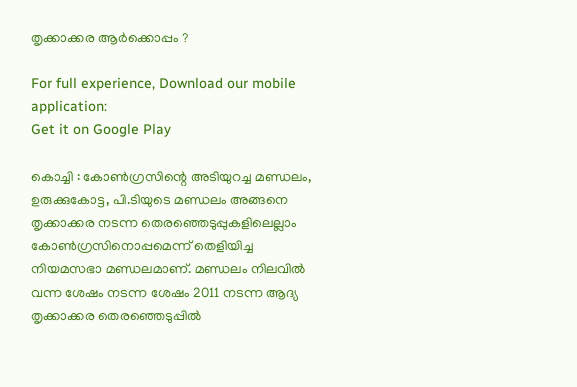തൃക്കാക്കര ആർക്കൊപ്പം ?

For full experience, Download our mobile application:
Get it on Google Play

കൊച്ചി : കോണ്‍ഗ്രസിന്റെ അടിയുറച്ച മണ്ഡലം, ഉരുക്കുകോട്ട, പി.ടിയുടെ മണ്ഡലം അങ്ങനെ തൃക്കാക്കര നടന്ന തെരഞ്ഞെടുപ്പുകളിലെല്ലാം കോണ്‍ഗ്രസിനൊപ്പമെന്ന് തെളിയിച്ച നിയമസഭാ മണ്ഡലമാണ്. മണ്ഡലം നിലവില്‍ വന്ന ശേഷം നടന്ന ശേഷം 2011 നടന്ന ആദ്യ തൃക്കാക്കര തെരഞ്ഞെടുപ്പില്‍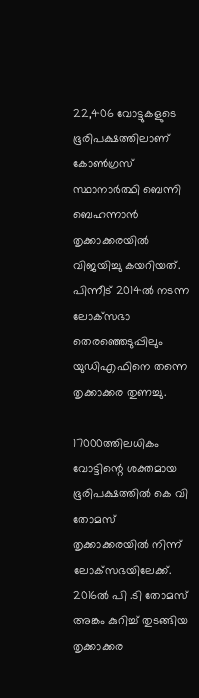22,406 വോട്ടുകളുടെ ഭൂരിപക്ഷത്തിലാണ് കോണ്‍ഗ്രസ് സ്ഥാനാര്‍ത്ഥി ബെന്നി ബെഹന്നാന്‍ തൃക്കാക്കരയില്‍ വിജയിച്ചു കയറിയത്. പിന്നീട് 2014ല്‍ നടന്ന ലോക്‌സഭാ തെരഞ്ഞെടുപ്പിലും യുഡിഎഫിനെ തന്നെ തൃക്കാക്കര തുണച്ചു.

17000ത്തിലധികം വോട്ടിന്റെ ശക്തമായ ഭൂരിപക്ഷത്തില്‍ കെ വി തോമസ് തൃക്കാക്കരയില്‍ നിന്ന് ലോക്‌സഭയിലേക്ക്. 2016ല്‍ പി .ടി തോമസ് അങ്കം കുറിച്ച് തുടങ്ങിയ തൃക്കാക്കര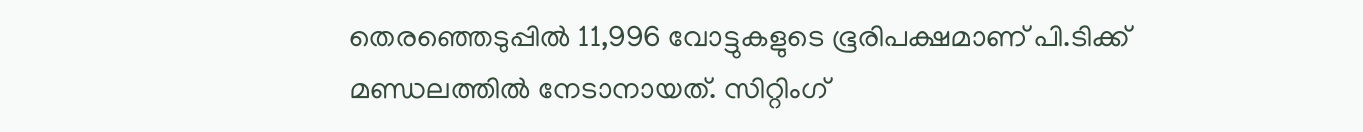തെരഞ്ഞെടുപ്പില്‍ 11,996 വോട്ടുകളുടെ ഭൂരിപക്ഷമാണ് പി.ടിക്ക് മണ്ഡലത്തില്‍ നേടാനായത്. സിറ്റിംഗ്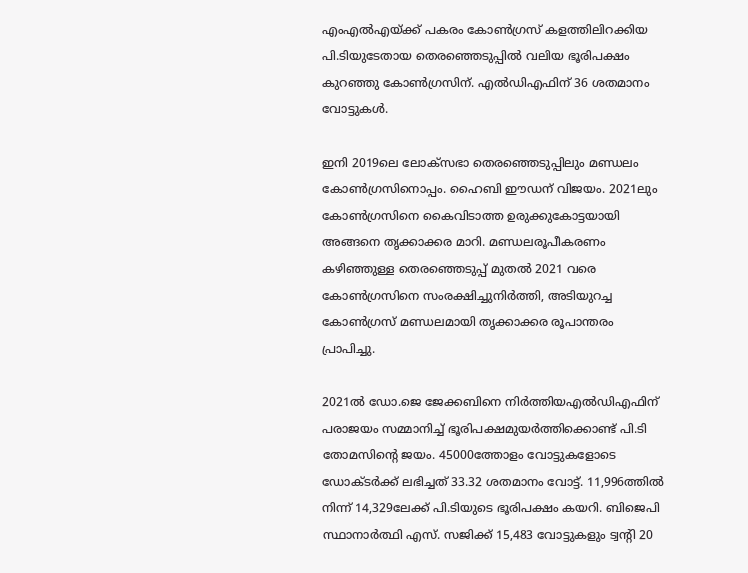എംഎല്‍എയ്ക്ക് പകരം കോണ്‍ഗ്രസ് കളത്തിലിറക്കിയ പി.ടിയുടേതായ തെരഞ്ഞെടുപ്പില്‍ വലിയ ഭൂരിപക്ഷം കുറഞ്ഞു കോണ്‍ഗ്രസിന്. എല്‍ഡിഎഫിന് 36 ശതമാനം വോട്ടുകള്‍.

ഇനി 2019ലെ ലോക്‌സഭാ തെരഞ്ഞെടുപ്പിലും മണ്ഡലം കോണ്‍ഗ്രസിനൊപ്പം. ഹൈബി ഈഡന് വിജയം. 2021ലും കോണ്‍ഗ്രസിനെ കൈവിടാത്ത ഉരുക്കുകോട്ടയായി അങ്ങനെ തൃക്കാക്കര മാറി. മണ്ഡലരൂപീകരണം കഴിഞ്ഞുള്ള തെരഞ്ഞെടുപ്പ് മുതല്‍ 2021 വരെ കോണ്‍ഗ്രസിനെ സംരക്ഷിച്ചുനിര്‍ത്തി, അടിയുറച്ച കോണ്‍ഗ്രസ് മണ്ഡലമായി തൃക്കാക്കര രൂപാന്തരം പ്രാപിച്ചു.

2021ല്‍ ഡോ.ജെ ജേക്കബിനെ നിര്‍ത്തിയഎല്‍ഡിഎഫിന് പരാജയം സമ്മാനിച്ച് ഭൂരിപക്ഷമുയര്‍ത്തിക്കൊണ്ട് പി.ടി തോമസിന്റെ ജയം. 45000ത്തോളം വോട്ടുകളോടെ ഡോക്ടര്‍ക്ക് ലഭിച്ചത് 33.32 ശതമാനം വോട്ട്. 11,996ത്തില്‍ നിന്ന് 14,329ലേക്ക് പി.ടിയുടെ ഭൂരിപക്ഷം കയറി. ബിജെപി സ്ഥാനാര്‍ത്ഥി എസ്. സജിക്ക് 15,483 വോട്ടുകളും ട്വന്റി 20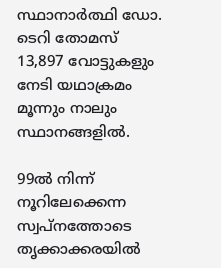സ്ഥാനാര്‍ത്ഥി ഡോ. ടെറി തോമസ് 13,897 വോട്ടുകളും നേടി യഥാക്രമം മൂന്നും നാലും സ്ഥാനങ്ങളില്‍.

99ല്‍ നിന്ന് നൂറിലേക്കെന്ന സ്വപ്‌നത്തോടെ തൃക്കാക്കരയില്‍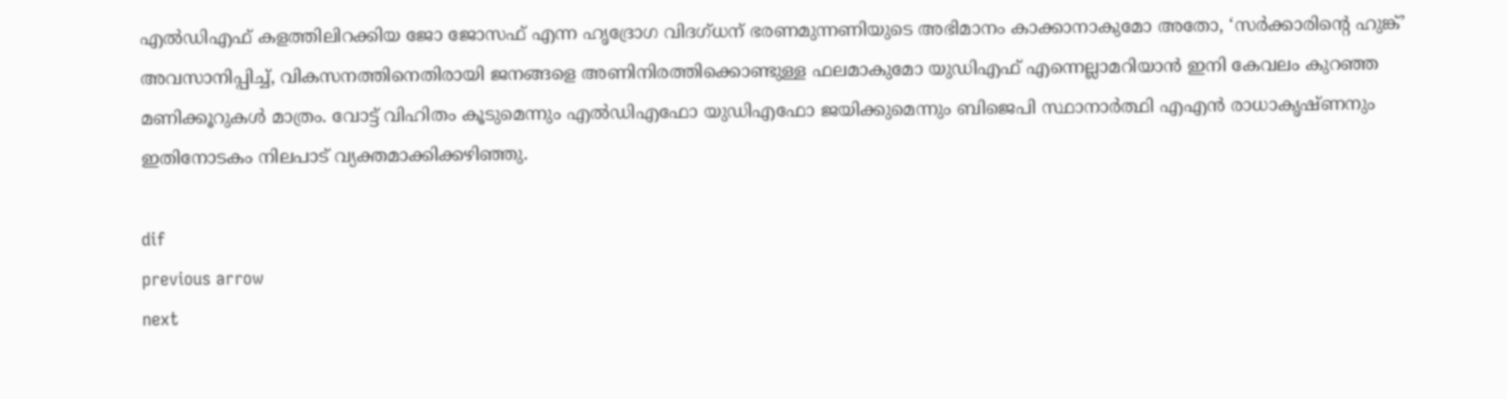എല്‍ഡിഎഫ് കളത്തിലിറക്കിയ ജോ ജോസഫ് എന്ന ഹൃദ്രോഗ വിദഗ്ധന് ഭരണമുന്നണിയുടെ അഭിമാനം കാക്കാനാകുമോ അതോ, ‘സര്‍ക്കാരിന്റെ ഹുങ്ക്’ അവസാനിപ്പിച്ച്, വികസനത്തിനെതിരായി ജനങ്ങളെ അണിനിരത്തിക്കൊണ്ടുള്ള ഫലമാകുമോ യുഡിഎഫ് എന്നെല്ലാമറിയാന്‍ ഇനി കേവലം കുറഞ്ഞ മണിക്കൂറുകള്‍ മാത്രം. വോട്ട് വിഹിതം കൂടുമെന്നും എല്‍ഡിഎഫോ യുഡിഎഫോ ജയിക്കുമെന്നും ബിജെപി സ്ഥാനാര്‍ത്ഥി എഎന്‍ രാധാകൃഷ്ണനും ഇതിനോടകം നിലപാട് വ്യക്തമാക്കിക്കഴിഞ്ഞു.

dif
previous arrow
next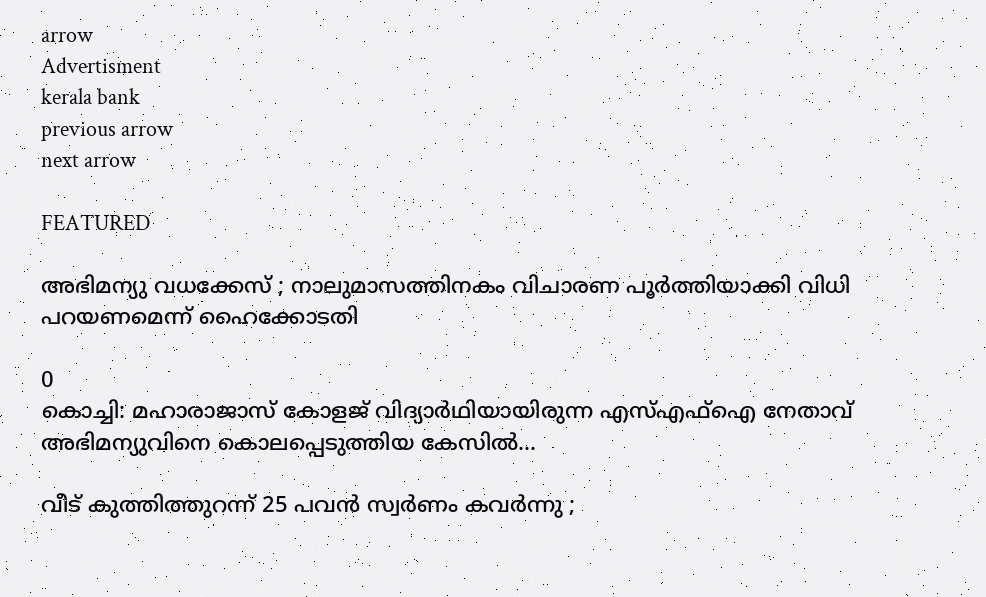arrow
Advertisment
kerala bank
previous arrow
next arrow

FEATURED

അഭിമന്യു വധക്കേസ് ; നാലുമാസത്തിനകം വിചാരണ പൂര്‍ത്തിയാക്കി വിധി പറയണമെന്ന് ഹൈക്കോടതി

0
കൊച്ചി: മഹാരാജാസ് കോളജ് വിദ്യാര്‍ഥിയായിരുന്ന എസ്എഫ്ഐ നേതാവ് അഭിമന്യുവിനെ കൊലപ്പെടുത്തിയ കേസില്‍...

വീട് കുത്തിത്തുറന്ന് 25 പവൻ സ്വർണം കവർന്നു ;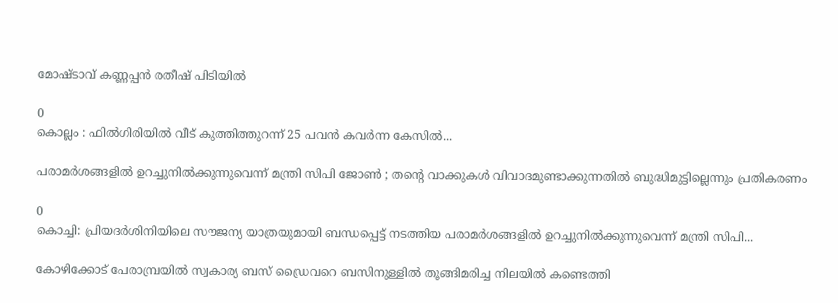മോഷ്ടാവ് കണ്ണപ്പൻ രതീഷ് പിടിയിൽ

0
കൊല്ലം : ഫിൽഗിരിയിൽ വീട് കുത്തിത്തുറന്ന് 25 പവൻ കവർന്ന കേസിൽ...

പരാമർശങ്ങളിൽ ഉറച്ചുനിൽക്കുന്നുവെന്ന് മന്ത്രി സിപി ജോൺ ; തന്റെ വാക്കുകൾ വിവാദമുണ്ടാക്കുന്നതിൽ ബുദ്ധിമുട്ടില്ലെന്നും പ്രതികരണം

0
കൊച്ചി: പ്രിയദർശിനിയിലെ സൗജന്യ യാത്രയുമായി ബന്ധപ്പെട്ട് നടത്തിയ പരാമർശങ്ങളിൽ ഉറച്ചുനിൽക്കുന്നുവെന്ന് മന്ത്രി സിപി...

കോഴിക്കോട് പേരാമ്പ്രയിൽ സ്വകാര്യ ബസ് ഡ്രൈവറെ ബസിനുള്ളിൽ തൂങ്ങിമരിച്ച നിലയിൽ കണ്ടെത്തി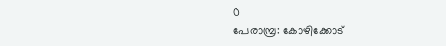0
പേരാമ്പ്ര: കോഴിക്കോട്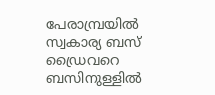പേരാമ്പ്രയിൽ സ്വകാര്യ ബസ് ഡ്രൈവറെ ബസിനുള്ളിൽ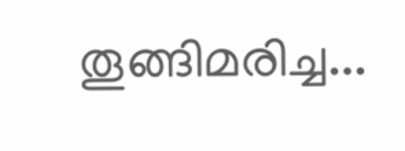തൂങ്ങിമരിച്ച...